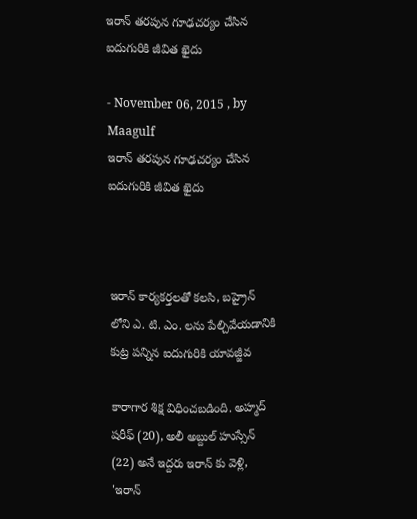ఇరాన్ తరపున గూఢచర్యం చేసిన ఐదుగురికి జీవిత ఖైదు

- November 06, 2015 , by Maagulf
ఇరాన్ తరపున గూఢచర్యం చేసిన ఐదుగురికి జీవిత ఖైదు



ఇరాన్ కార్యకర్తలతో కలసి, బహ్రైన్ లోని ఎ. టి. ఎం. లను పేల్చివేయడానికి కుట్ర పన్నిన ఐదుగురికి యావజ్జీవ

కారాగార శిక్ష విధించబడింది. అహ్మద్ షరీఫ్ (20), అలీ అబ్దుల్ హుస్సేన్ (22) అనే ఇద్దరు ఇరాన్ కు వెళ్లి, 'ఇరాన్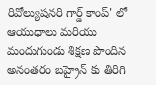రివోల్యుషనరి గార్డ్ కాంప్' లో ఆయుధాలు మరియు  మందుగుండు శిక్షణ పొందిన అనంతరం బహ్రైన్ కు తిరిగి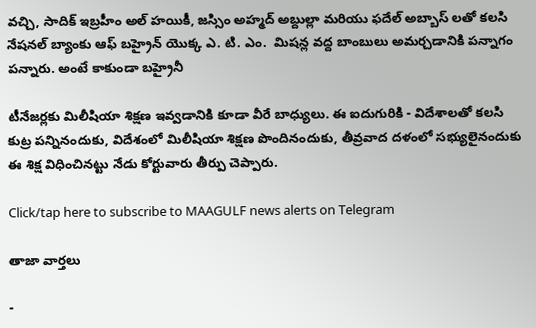వచ్చి, సాదిక్ ఇబ్రహీం అల్ హయికీ, జస్సిం అహ్మద్ అబ్దుల్లా మరియు ఫదేల్ అబ్బాస్ లతో కలసి నేషనల్ బ్యాంకు ఆఫ్ బహ్రైన్ యొక్క ఎ. టి. ఎం.  మిషన్ల వద్ద బాంబులు అమర్చడానికి పన్నాగం పన్నారు. అంటే కాకుండా బహ్రైనీ

టీనేజర్లకు మిలీషియా శిక్షణ ఇవ్వడానికి కూడా వీరే బాధ్యులు. ఈ ఐదుగురికి - విదేశాలతో కలసి కుట్ర పన్నినందుకు, విదేశంలో మిలీషియా శిక్షణ పొందినందుకు, తీవ్రవాద దళంలో సభ్యులైనందుకు ఈ శిక్ష విధించినట్టు నేడు కోర్టువారు తీర్పు చెప్పారు.

Click/tap here to subscribe to MAAGULF news alerts on Telegram

తాజా వార్తలు

-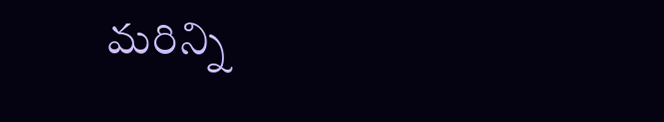మరిన్ని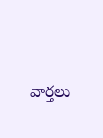వార్తలు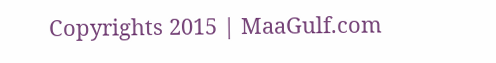Copyrights 2015 | MaaGulf.com